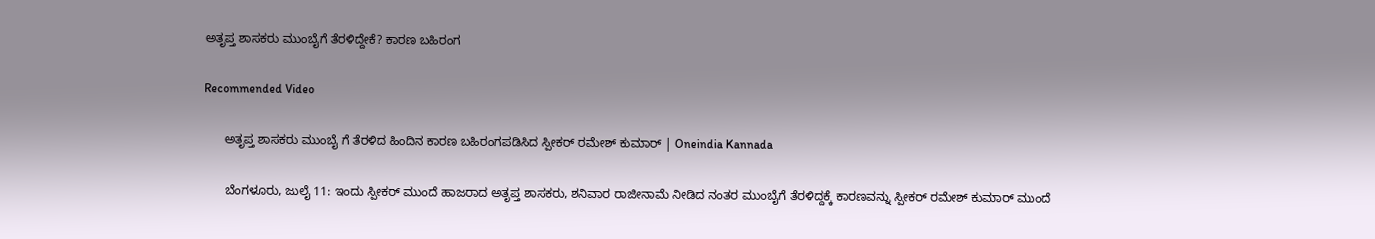ಅತೃಪ್ತ ಶಾಸಕರು ಮುಂಬೈಗೆ ತೆರಳಿದ್ದೇಕೆ? ಕಾರಣ ಬಹಿರಂಗ

Recommended Video

      ಅತೃಪ್ತ ಶಾಸಕರು ಮುಂಬೈ ಗೆ ತೆರಳಿದ ಹಿಂದಿನ ಕಾರಣ ಬಹಿರಂಗಪಡಿಸಿದ ಸ್ಪೀಕರ್ ರಮೇಶ್ ಕುಮಾರ್ | Oneindia Kannada

      ಬೆಂಗಳೂರು, ಜುಲೈ 11: ಇಂದು ಸ್ಪೀಕರ್ ಮುಂದೆ ಹಾಜರಾದ ಅತೃಪ್ತ ಶಾಸಕರು, ಶನಿವಾರ ರಾಜೀನಾಮೆ ನೀಡಿದ ನಂತರ ಮುಂಬೈಗೆ ತೆರಳಿದ್ದಕ್ಕೆ ಕಾರಣವನ್ನು ಸ್ಪೀಕರ್ ರಮೇಶ್ ಕುಮಾರ್ ಮುಂದೆ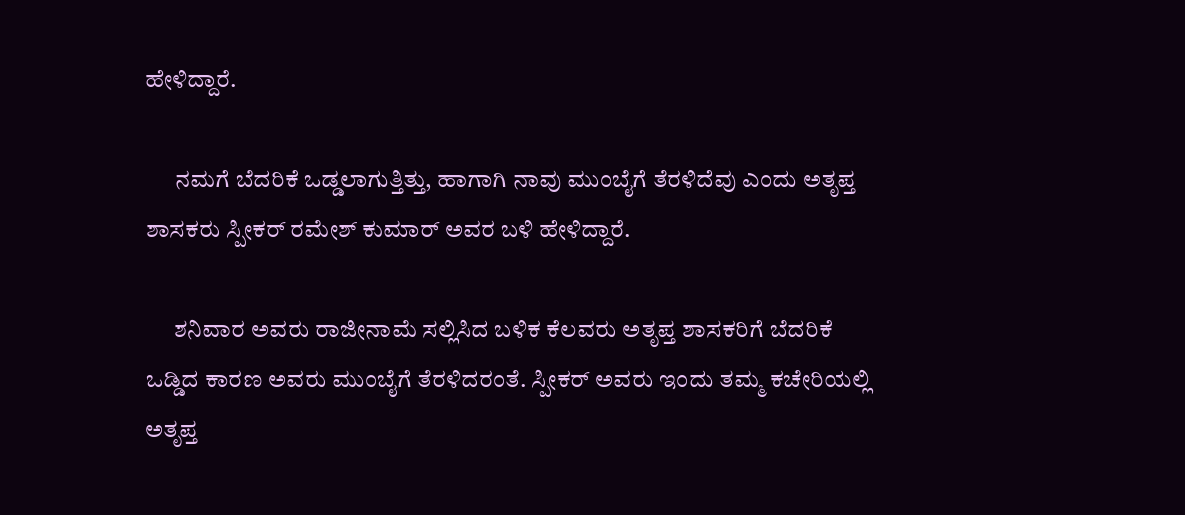ಹೇಳಿದ್ದಾರೆ.

      ನಮಗೆ ಬೆದರಿಕೆ ಒಡ್ಡಲಾಗುತ್ತಿತ್ತು, ಹಾಗಾಗಿ ನಾವು ಮುಂಬೈಗೆ ತೆರಳಿದೆವು ಎಂದು ಅತೃಪ್ತ ಶಾಸಕರು ಸ್ಪೀಕರ್ ರಮೇಶ್ ಕುಮಾರ್ ಅವರ ಬಳಿ ಹೇಳಿದ್ದಾರೆ.

      ಶನಿವಾರ ಅವರು ರಾಜೀನಾಮೆ ಸಲ್ಲಿಸಿದ ಬಳಿಕ ಕೆಲವರು ಅತೃಪ್ತ ಶಾಸಕರಿಗೆ ಬೆದರಿಕೆ ಒಡ್ಡಿದ ಕಾರಣ ಅವರು ಮುಂಬೈಗೆ ತೆರಳಿದರಂತೆ. ಸ್ಪೀಕರ್ ಅವರು ಇಂದು ತಮ್ಮ ಕಚೇರಿಯಲ್ಲಿ ಅತೃಪ್ತ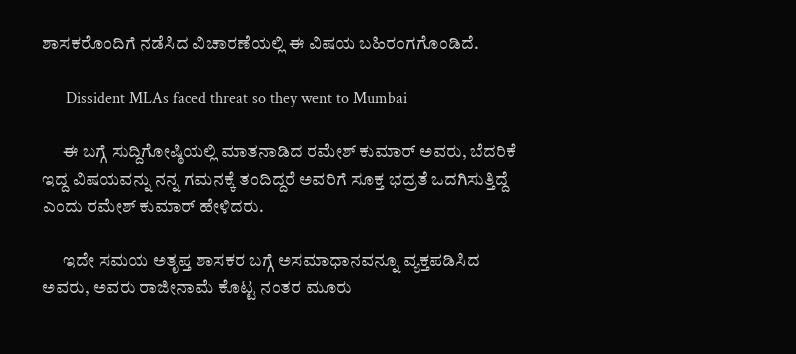ಶಾಸಕರೊಂದಿಗೆ ನಡೆಸಿದ ವಿಚಾರಣೆಯಲ್ಲಿ ಈ ವಿಷಯ ಬಹಿರಂಗಗೊಂಡಿದೆ.

      Dissident MLAs faced threat so they went to Mumbai

      ಈ ಬಗ್ಗೆ ಸುದ್ದಿಗೋಷ್ಠಿಯಲ್ಲಿ ಮಾತನಾಡಿದ ರಮೇಶ್ ಕುಮಾರ್ ಅವರು, ಬೆದರಿಕೆ ಇದ್ದ ವಿಷಯವನ್ನು ನನ್ನ ಗಮನಕ್ಕೆ ತಂದಿದ್ದರೆ ಅವರಿಗೆ ಸೂಕ್ತ ಭದ್ರತೆ ಒದಗಿಸುತ್ತಿದ್ದೆ ಎಂದು ರಮೇಶ್ ಕುಮಾರ್ ಹೇಳಿದರು.

      ಇದೇ ಸಮಯ ಅತೃಪ್ತ ಶಾಸಕರ ಬಗ್ಗೆ ಅಸಮಾಧಾನವನ್ನೂ ವ್ಯಕ್ತಪಡಿಸಿದ ಅವರು, ಅವರು ರಾಜೀನಾಮೆ ಕೊಟ್ಟ ನಂತರ ಮೂರು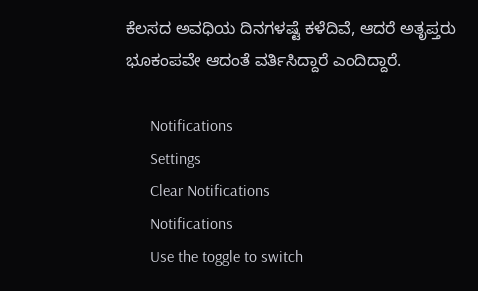ಕೆಲಸದ ಅವಧಿಯ ದಿನಗಳಷ್ಟೆ ಕಳೆದಿವೆ, ಆದರೆ ಅತೃಪ್ತರು ಭೂಕಂಪವೇ ಆದಂತೆ ವರ್ತಿಸಿದ್ದಾರೆ ಎಂದಿದ್ದಾರೆ.

      Notifications
      Settings
      Clear Notifications
      Notifications
      Use the toggle to switch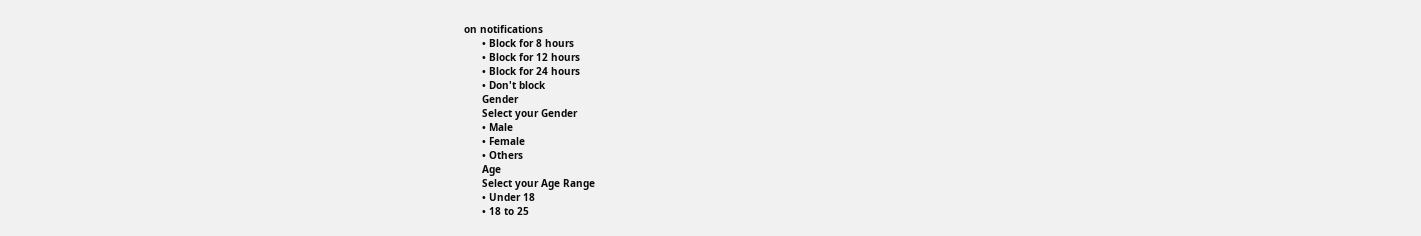on notifications
      • Block for 8 hours
      • Block for 12 hours
      • Block for 24 hours
      • Don't block
      Gender
      Select your Gender
      • Male
      • Female
      • Others
      Age
      Select your Age Range
      • Under 18
      • 18 to 25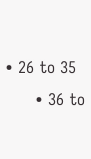• 26 to 35
      • 36 to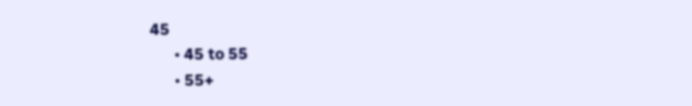45
      • 45 to 55
      • 55+